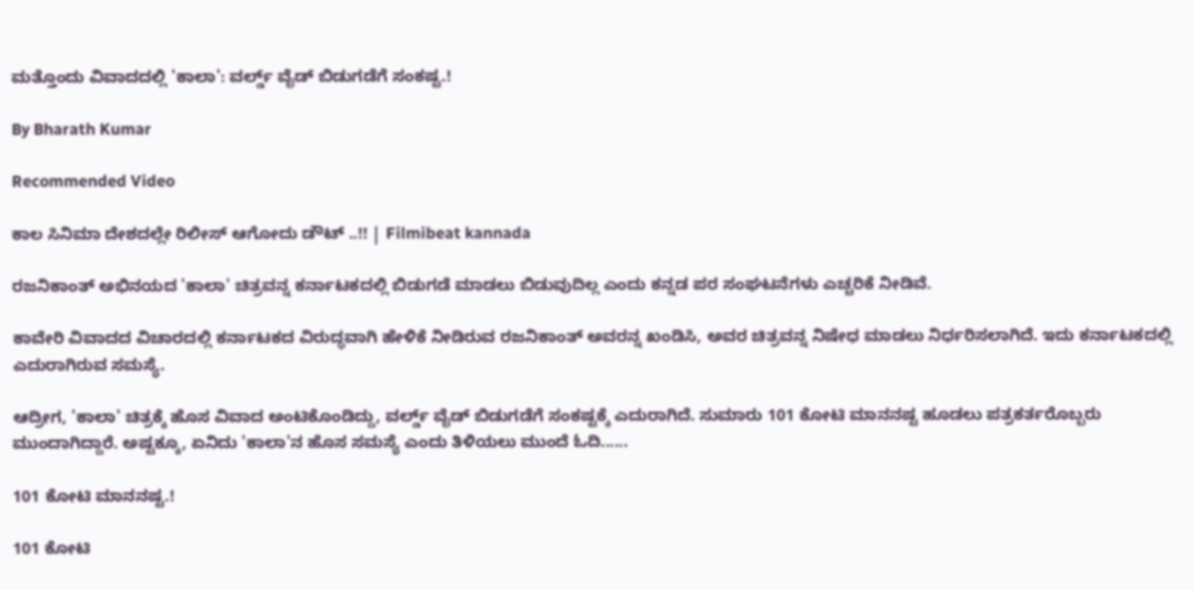ಮತ್ತೊಂದು ವಿವಾದದಲ್ಲಿ 'ಕಾಲಾ': ವರ್ಲ್ಡ್ ವೈಡ್ ಬಿಡುಗಡೆಗೆ ಸಂಕಷ್ಟ.!

By Bharath Kumar

Recommended Video

ಕಾಲ ಸಿನಿಮಾ ದೇಶದಲ್ಲೇ ರಿಲೀಸ್ ಆಗೋದು ಡೌಟ್ ..!! | Filmibeat kannada

ರಜನಿಕಾಂತ್ ಅಭಿನಯದ 'ಕಾಲಾ' ಚಿತ್ರವನ್ನ ಕರ್ನಾಟಕದಲ್ಲಿ ಬಿಡುಗಡೆ ಮಾಡಲು ಬಿಡುವುದಿಲ್ಲ ಎಂದು ಕನ್ನಡ ಪರ ಸಂಘಟನೆಗಳು ಎಚ್ಚರಿಕೆ ನೀಡಿವೆ.

ಕಾವೇರಿ ವಿವಾದದ ವಿಚಾರದಲ್ಲಿ ಕರ್ನಾಟಕದ ವಿರುದ್ಧವಾಗಿ ಹೇಳಿಕೆ ನೀಡಿರುವ ರಜನಿಕಾಂತ್ ಅವರನ್ನ ಖಂಡಿಸಿ, ಅವರ ಚಿತ್ರವನ್ನ ನಿಷೇಧ ಮಾಡಲು ನಿರ್ಧರಿಸಲಾಗಿದೆ. ಇದು ಕರ್ನಾಟಕದಲ್ಲಿ ಎದುರಾಗಿರುವ ಸಮಸ್ಯೆ.

ಆದ್ರೀಗ, 'ಕಾಲಾ' ಚಿತ್ರಕ್ಕೆ ಹೊಸ ವಿವಾದ ಅಂಟಿಕೊಂಡಿದ್ದು, ವರ್ಲ್ಡ್ ವೈಡ್ ಬಿಡುಗಡೆಗೆ ಸಂಕಷ್ಟಕ್ಕೆ ಎದುರಾಗಿದೆ. ಸುಮಾರು 101 ಕೋಟಿ ಮಾನನಷ್ಟ ಹೂಡಲು ಪತ್ರಕರ್ತರೊಬ್ಬರು ಮುಂದಾಗಿದ್ದಾರೆ. ಅಷ್ಟಕ್ಕೂ, ಏನಿದು 'ಕಾಲಾ'ನ ಹೊಸ ಸಮಸ್ಯೆ ಎಂದು ತಿಳಿಯಲು ಮುಂದೆ ಓದಿ......

101 ಕೋಟಿ ಮಾನನಷ್ಟ.!

101 ಕೋಟಿ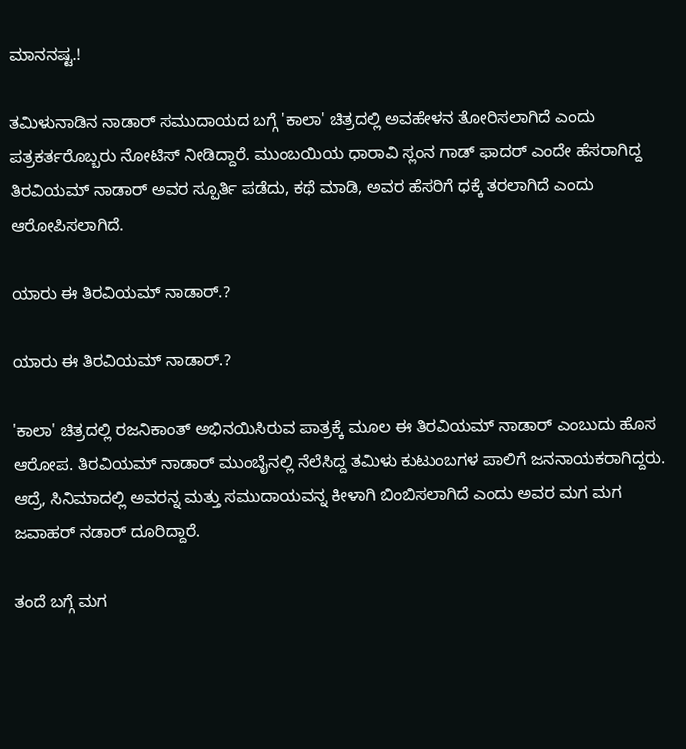ಮಾನನಷ್ಟ.!

ತಮಿಳುನಾಡಿನ ನಾಡಾರ್ ಸಮುದಾಯದ ಬಗ್ಗೆ 'ಕಾಲಾ' ಚಿತ್ರದಲ್ಲಿ ಅವಹೇಳನ ತೋರಿಸಲಾಗಿದೆ ಎಂದು ಪತ್ರಕರ್ತರೊಬ್ಬರು ನೋಟಿಸ್ ನೀಡಿದ್ದಾರೆ. ಮುಂಬಯಿಯ ಧಾರಾವಿ ಸ್ಲಂನ ಗಾಡ್‌ ಫಾದರ್‌ ಎಂದೇ ಹೆಸರಾಗಿದ್ದ ತಿರವಿಯಮ್ ನಾಡಾರ್ ಅವರ ಸ್ಪೂರ್ತಿ ಪಡೆದು, ಕಥೆ ಮಾಡಿ, ಅವರ ಹೆಸರಿಗೆ ಧಕ್ಕೆ ತರಲಾಗಿದೆ ಎಂದು ಆರೋಪಿಸಲಾಗಿದೆ.

ಯಾರು ಈ ತಿರವಿಯಮ್ ನಾಡಾರ್.?

ಯಾರು ಈ ತಿರವಿಯಮ್ ನಾಡಾರ್.?

'ಕಾಲಾ' ಚಿತ್ರದಲ್ಲಿ ರಜನಿಕಾಂತ್ ಅಭಿನಯಿಸಿರುವ ಪಾತ್ರಕ್ಕೆ ಮೂಲ ಈ ತಿರವಿಯಮ್ ನಾಡಾರ್ ಎಂಬುದು ಹೊಸ ಆರೋಪ. ತಿರವಿಯಮ್ ನಾಡಾರ್ ಮುಂಬೈನಲ್ಲಿ ನೆಲೆಸಿದ್ದ ತಮಿಳು ಕುಟುಂಬಗಳ ಪಾಲಿಗೆ ಜನನಾಯಕರಾಗಿದ್ದರು. ಆದ್ರೆ, ಸಿನಿಮಾದಲ್ಲಿ ಅವರನ್ನ ಮತ್ತು ಸಮುದಾಯವನ್ನ ಕೀಳಾಗಿ ಬಿಂಬಿಸಲಾಗಿದೆ ಎಂದು ಅವರ ಮಗ ಮಗ ಜವಾಹರ್‌ ನಡಾರ್ ದೂರಿದ್ದಾರೆ.

ತಂದೆ ಬಗ್ಗೆ ಮಗ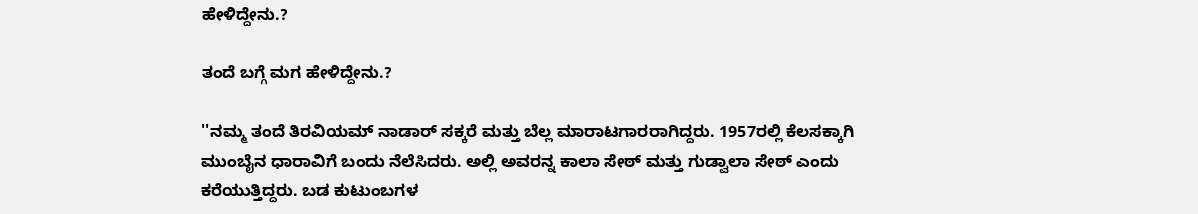ಹೇಳಿದ್ದೇನು.?

ತಂದೆ ಬಗ್ಗೆ ಮಗ ಹೇಳಿದ್ದೇನು.?

''ನಮ್ಮ ತಂದೆ ತಿರವಿಯಮ್ ನಾಡಾರ್ ಸಕ್ಕರೆ ಮತ್ತು ಬೆಲ್ಲ ಮಾರಾಟಗಾರರಾಗಿದ್ದರು. 1957ರಲ್ಲಿ ಕೆಲಸಕ್ಕಾಗಿ ಮುಂಬೈನ ಧಾರಾವಿಗೆ ಬಂದು ನೆಲೆಸಿದರು. ಅಲ್ಲಿ ಅವರನ್ನ ಕಾಲಾ ಸೇಠ್ ಮತ್ತು ಗುಡ್ವಾಲಾ ಸೇಠ್ ಎಂದು ಕರೆಯುತ್ತಿದ್ದರು. ಬಡ ಕುಟುಂಬಗಳ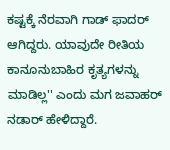ಕಷ್ಟಕ್ಕೆ ನೆರವಾಗಿ ಗಾಡ್‌ ಫಾದರ್‌ ಆಗಿದ್ದರು. ಯಾವುದೇ ರೀತಿಯ ಕಾನೂನುಬಾಹಿರ ಕೃತ್ಯಗಳನ್ನು ಮಾಡಿಲ್ಲ'' ಎಂದು ಮಗ ಜವಾಹರ್‌ ನಡಾರ್ ಹೇಳಿದ್ದಾರೆ.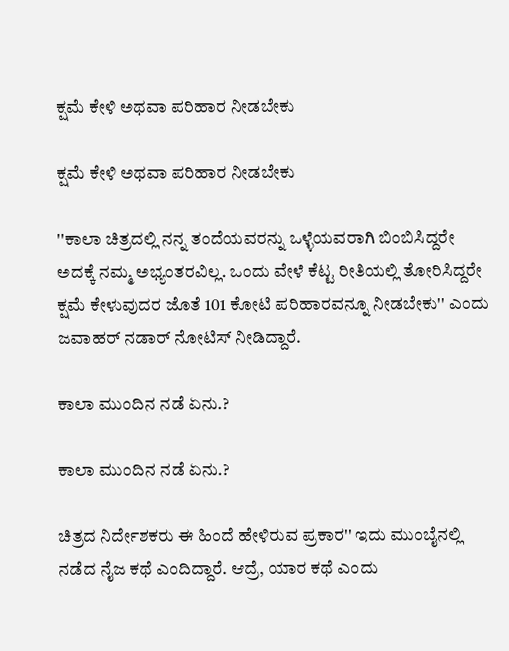ಕ್ಷಮೆ ಕೇಳಿ ಅಥವಾ ಪರಿಹಾರ ನೀಡಬೇಕು

ಕ್ಷಮೆ ಕೇಳಿ ಅಥವಾ ಪರಿಹಾರ ನೀಡಬೇಕು

''ಕಾಲಾ ಚಿತ್ರದಲ್ಲಿ ನನ್ನ ತಂದೆಯವರನ್ನು ಒಳ್ಳೆಯವರಾಗಿ ಬಿಂಬಿಸಿದ್ದರೇ ಅದಕ್ಕೆ ನಮ್ಮ ಅಭ್ಯಂತರವಿಲ್ಲ. ಒಂದು ವೇಳೆ ಕೆಟ್ಟ ರೀತಿಯಲ್ಲಿ ತೋರಿಸಿದ್ದರೇ ಕ್ಷಮೆ ಕೇಳುವುದರ ಜೊತೆ 101 ಕೋಟಿ ಪರಿಹಾರವನ್ನೂ ನೀಡಬೇಕು'' ಎಂದು ಜವಾಹರ್‌ ನಡಾರ್ ನೋಟಿಸ್ ನೀಡಿದ್ದಾರೆ.

ಕಾಲಾ ಮುಂದಿನ ನಡೆ ಏನು.?

ಕಾಲಾ ಮುಂದಿನ ನಡೆ ಏನು.?

ಚಿತ್ರದ ನಿರ್ದೇಶಕರು ಈ ಹಿಂದೆ ಹೇಳಿರುವ ಪ್ರಕಾರ'' ಇದು ಮುಂಬೈನಲ್ಲಿ ನಡೆದ ನೈಜ ಕಥೆ ಎಂದಿದ್ದಾರೆ. ಆದ್ರೆ, ಯಾರ ಕಥೆ ಎಂದು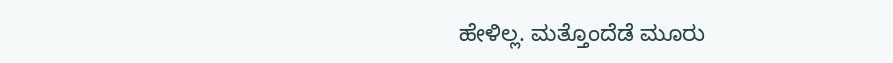ಹೇಳಿಲ್ಲ. ಮತ್ತೊಂದೆಡೆ ಮೂರು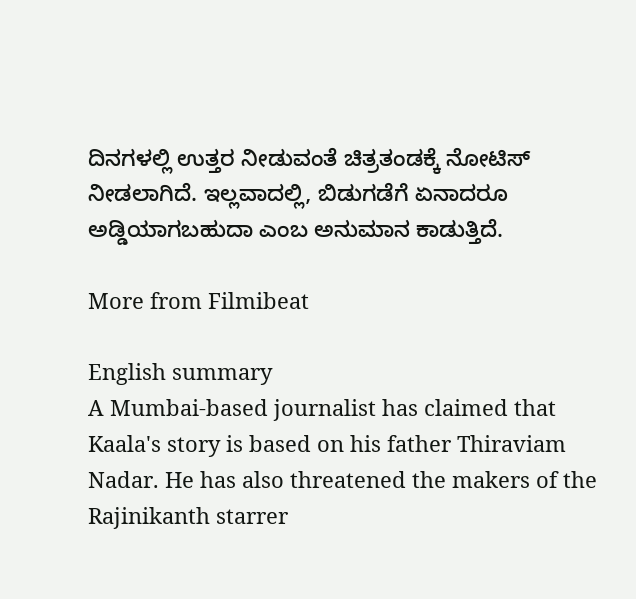ದಿನಗಳಲ್ಲಿ ಉತ್ತರ ನೀಡುವಂತೆ ಚಿತ್ರತಂಡಕ್ಕೆ ನೋಟಿಸ್ ನೀಡಲಾಗಿದೆ. ಇಲ್ಲವಾದಲ್ಲಿ, ಬಿಡುಗಡೆಗೆ ಏನಾದರೂ ಅಡ್ಡಿಯಾಗಬಹುದಾ ಎಂಬ ಅನುಮಾನ ಕಾಡುತ್ತಿದೆ.

More from Filmibeat

English summary
A Mumbai-based journalist has claimed that Kaala's story is based on his father Thiraviam Nadar. He has also threatened the makers of the Rajinikanth starrer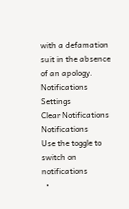with a defamation suit in the absence of an apology.
Notifications
Settings
Clear Notifications
Notifications
Use the toggle to switch on notifications
  •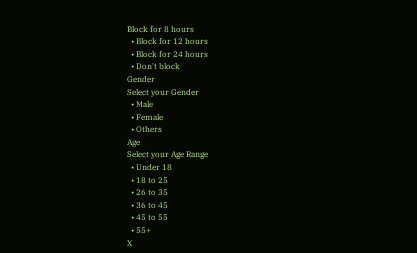Block for 8 hours
  • Block for 12 hours
  • Block for 24 hours
  • Don't block
Gender
Select your Gender
  • Male
  • Female
  • Others
Age
Select your Age Range
  • Under 18
  • 18 to 25
  • 26 to 35
  • 36 to 45
  • 45 to 55
  • 55+
X